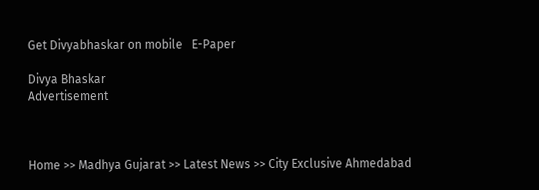Get Divyabhaskar on mobile   E-Paper

Divya Bhaskar
Advertisement



Home >> Madhya Gujarat >> Latest News >> City Exclusive Ahmedabad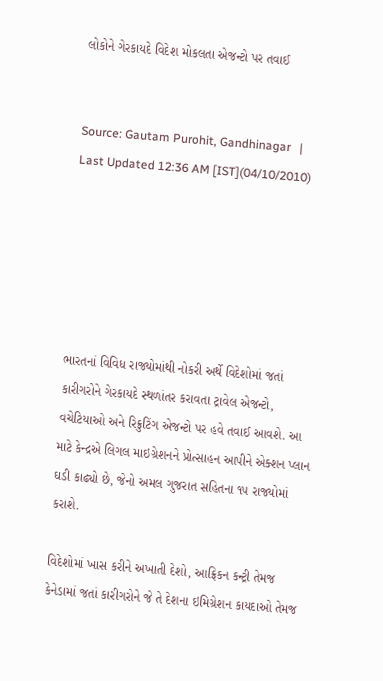લોકોને ગેરકાયદે વિદેશ મોકલતા એજન્ટો પર તવાઈ


Source: Gautam Purohit, Gandhinagar   |   Last Updated 12:36 AM [IST](04/10/2010)






ભારતનાં વિવિધ રાજ્યોમાંથી નોકરી અર્થે વિદેશોમાં જતાં કારીગરોને ગેરકાયદે સ્થળાંતર કરાવતા ટ્રાવેલ એજન્ટો, વચેટિયાઓ અને રિક્રુટિંગ એજન્ટો પર હવે તવાઈ આવશે. આ માટે કેન્દ્રએ લિગલ માઇગ્રેશનને પ્રોત્સાહન આપીને એક્શન પ્લાન ઘડી કાઢ્યો છે, જેનો અમલ ગુજરાત સહિતના ૧૫ રાજ્યોમાં કરાશે.

વિદેશોમાં ખાસ કરીને અખાતી દેશો, આફ્રિકન કન્ટ્રી તેમજ કેનેડામાં જતાં કારીગરોને જે તે દેશના ઇમિગ્રેશન કાયદાઓ તેમજ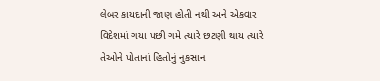લેબર કાયદાની જાણ હોતી નથી અને એકવાર વિદેશમાં ગયા પછી ગમે ત્યારે છટણી થાય ત્યારે તેઓને પોતાનાં હિતોનું નુકસાન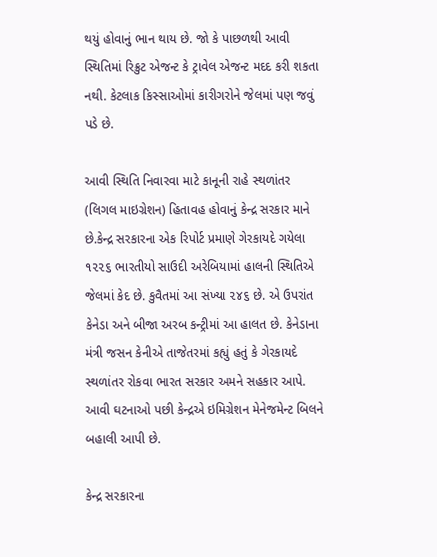થયું હોવાનું ભાન થાય છે. જો કે પાછળથી આવી સ્થિતિમાં રિક્રુટ એજન્ટ કે ટ્રાવેલ એજન્ટ મદદ કરી શકતા નથી. કેટલાક કિસ્સાઓમાં કારીગરોને જેલમાં પણ જવું પડે છે.

આવી સ્થિતિ નિવારવા માટે કાનૂની રાહે સ્થળાંતર (લિગલ માઇગ્રેશન) હિતાવહ હોવાનું કેન્દ્ર સરકાર માને છે.કેન્દ્ર સરકારના એક રિપોર્ટ પ્રમાણે ગેરકાયદે ગયેલા ૧૨૨૬ ભારતીયો સાઉદી અરેબિયામાં હાલની સ્થિતિએ જેલમાં કેદ છે. કુવૈતમાં આ સંખ્યા ૨૪૬ છે. એ ઉપરાંત કેનેડા અને બીજા અરબ કન્ટ્રીમાં આ હાલત છે. કેનેડાના મંત્રી જસન કેનીએ તાજેતરમાં કહ્યું હતું કે ગેરકાયદે સ્થળાંતર રોકવા ભારત સરકાર અમને સહકાર આપે. આવી ઘટનાઓ પછી કેન્દ્રએ ઇમિગ્રેશન મેનેજમેન્ટ બિલને બહાલી આપી છે.

કેન્દ્ર સરકારના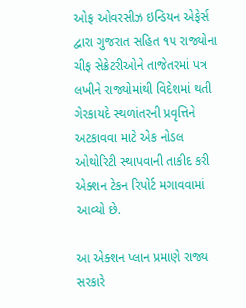ઓફ ઓવરસીઝ ઇન્ડિયન એફેર્સ દ્વારા ગુજરાત સહિત ૧૫ રાજ્યોના ચીફ સેક્રેટરીઓને તાજેતરમાં પત્ર લખીને રાજ્યોમાંથી વિદેશમાં થતી ગેરકાયદે સ્થળાંતરની પ્રવૃત્તિને અટકાવવા માટે એક નોડલ ઓથોરિટી સ્થાપવાની તાકીદ કરી એક્શન ટેકન રિપોર્ટ મગાવવામાં આવ્યો છે.

આ એક્શન પ્લાન પ્રમાણે રાજ્ય સરકારે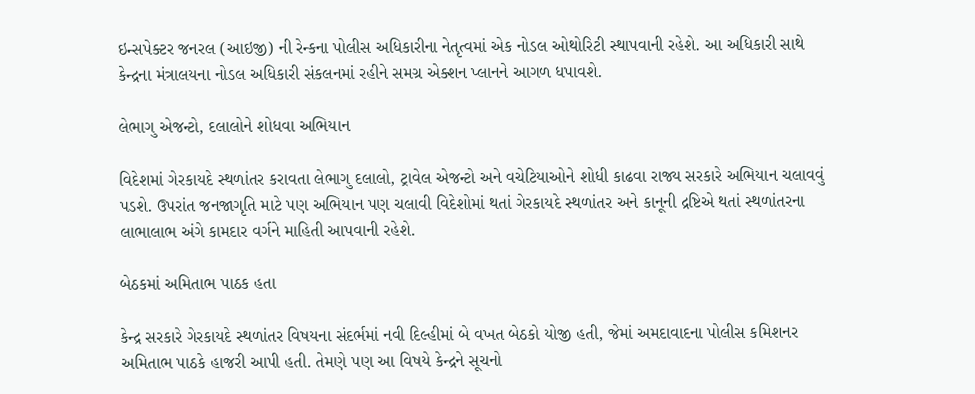ઇન્સપેક્ટર જનરલ (આઇજી) ની રેન્કના પોલીસ અધિકારીના નેતૃત્વમાં એક નોડલ ઓથોરિટી સ્થાપવાની રહેશે. આ અધિકારી સાથે કેન્દ્રના મંત્રાલયના નોડલ અધિકારી સંકલનમાં રહીને સમગ્ર એક્શન પ્લાનને આગળ ધપાવશે.

લેભાગુ એજન્ટો, દલાલોને શોધવા અભિયાન

વિદેશમાં ગેરકાયદે સ્થળાંતર કરાવતા લેભાગુ દલાલો, ટ્રાવેલ એજન્ટો અને વચેટિયાઓને શોધી કાઢવા રાજ્ય સરકારે અભિયાન ચલાવવું પડશે. ઉપરાંત જનજાગૃતિ માટે પણ અભિયાન પણ ચલાવી વિદેશોમાં થતાં ગેરકાયદે સ્થળાંતર અને કાનૂની દ્રષ્ટિએ થતાં સ્થળાંતરના લાભાલાભ અંગે કામદાર વર્ગને માહિતી આપવાની રહેશે.

બેઠકમાં અમિતાભ પાઠક હતા

કેન્દ્ર સરકારે ગેરકાયદે સ્થળાંતર વિષયના સંદર્ભમાં નવી દિલ્હીમાં બે વખત બેઠકો યોજી હતી, જેમાં અમદાવાદના પોલીસ કમિશનર અમિતાભ પાઠકે હાજરી આપી હતી. તેમણે પણ આ વિષયે કેન્દ્રને સૂચનો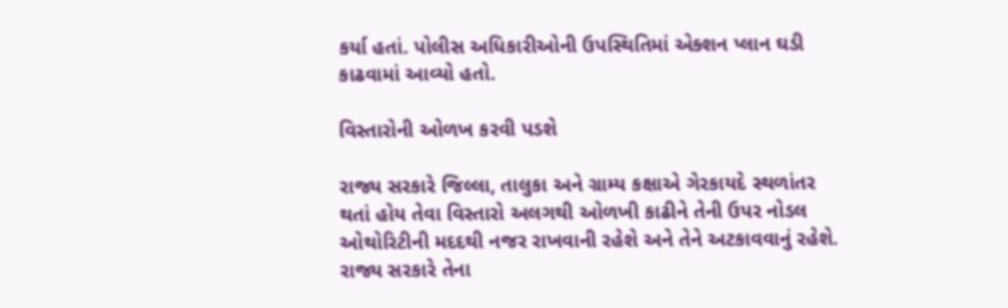કર્યા હતાં. પોલીસ અધિકારીઓની ઉપસ્થિતિમાં એક્શન પ્લાન ઘડી કાઢવામાં આવ્યો હતો.

વિસ્તારોની ઓળખ કરવી પડશે

રાજ્ય સરકારે જિલ્લા, તાલુકા અને ગ્રામ્ય કક્ષાએ ગેરકાયદે સ્થળાંતર થતાં હોય તેવા વિસ્તારો અલગથી ઓળખી કાઢીને તેની ઉપર નોડલ ઓથોરિટીની મદદથી નજર રાખવાની રહેશે અને તેને અટકાવવાનું રહેશે. રાજ્ય સરકારે તેના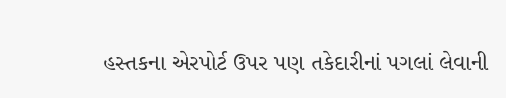હસ્તકના એરપોર્ટ ઉપર પણ તકેદારીનાં પગલાં લેવાની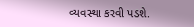વ્યવસ્થા કરવી પડશે.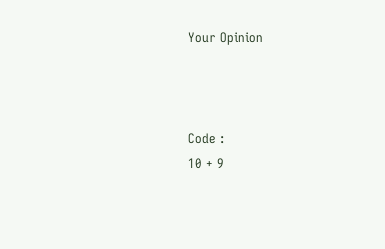Your Opinion



Code :
10 + 9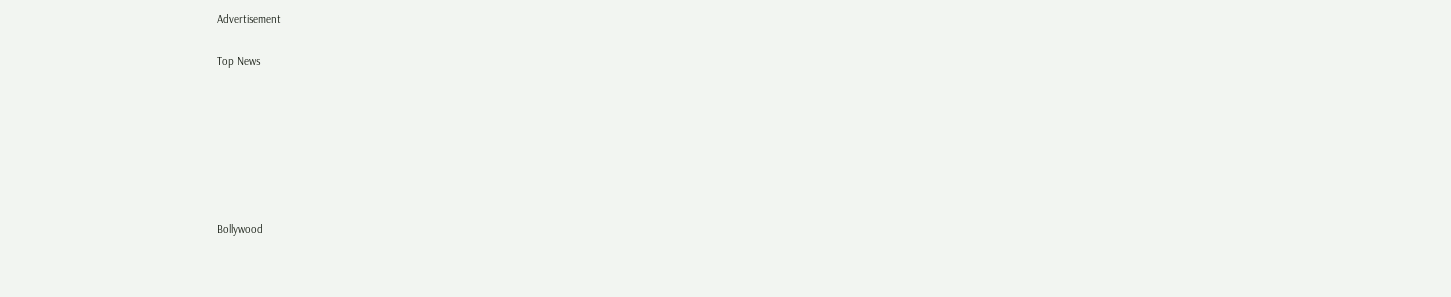Advertisement


Top News











Bollywood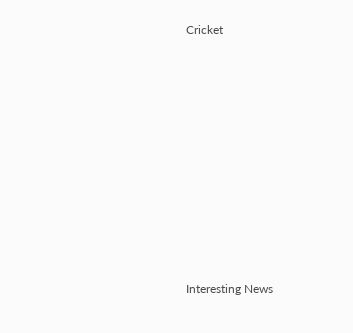Cricket











Interesting News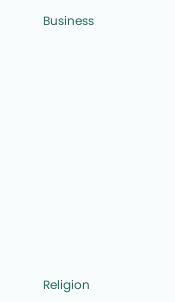Business











Religion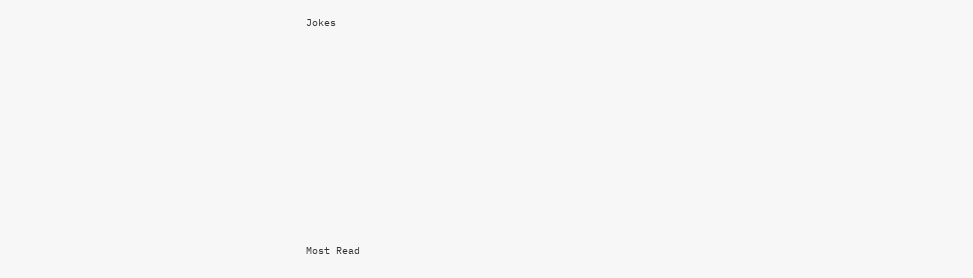Jokes











Most Read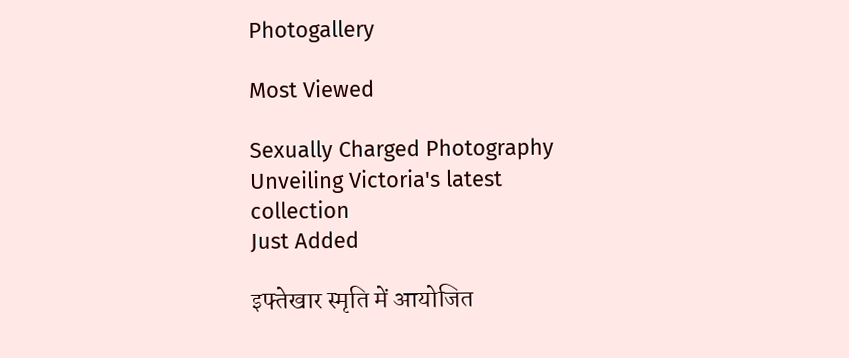Photogallery

Most Viewed

Sexually Charged Photography
Unveiling Victoria's latest collection
Just Added

इफ्तेखार स्मृति में आयोजित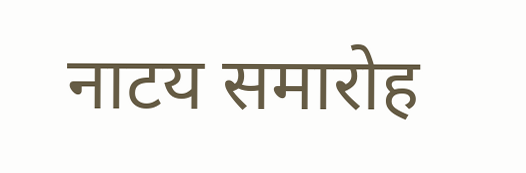नाटय समारोह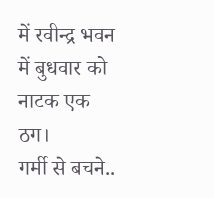में रवीन्द्र भवन में बुधवार को नाटक एक ठग।
गर्मी से बचने..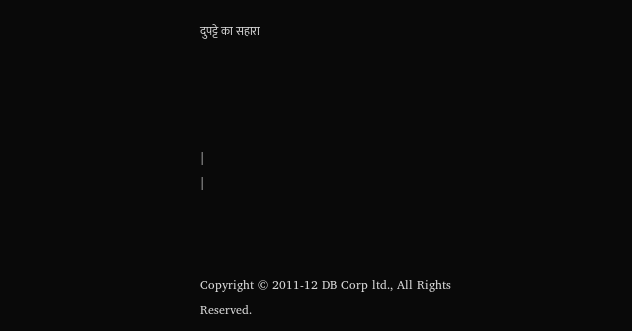दुपट्टे का सहारा




|
|



Copyright © 2011-12 DB Corp ltd., All Rights Reserved.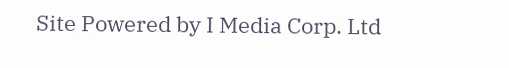Site Powered by I Media Corp. Ltd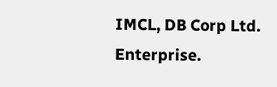IMCL, DB Corp Ltd. Enterprise.